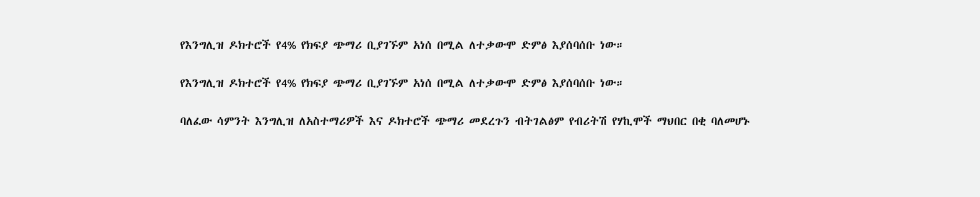የእንግሊዝ ዶክተሮች የ4% የክፍያ ጭማሪ ቢያገኙም አነሰ በሚል ለተቃውሞ ድምፅ እያሰባሰቡ ነው።

የእንግሊዝ ዶክተሮች የ4% የክፍያ ጭማሪ ቢያገኙም አነሰ በሚል ለተቃውሞ ድምፅ እያሰባሰቡ ነው።

ባለፈው ሳምንት እንግሊዝ ለአስተማሪዎች እና ዶክተሮች ጭማሪ መደረጉን ብትገልፅም የብሪትሽ የሃኪሞች ማህበር በቂ ባለመሆኑ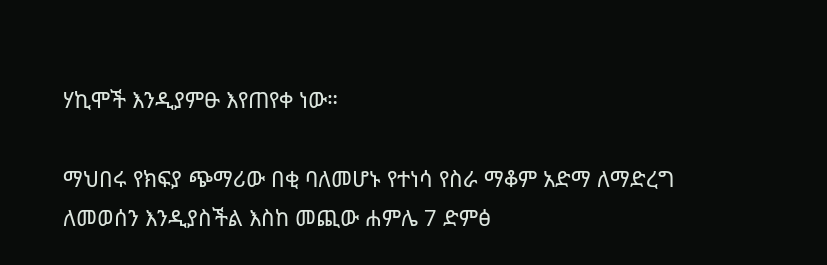ሃኪሞች እንዲያምፁ እየጠየቀ ነው።

ማህበሩ የክፍያ ጭማሪው በቂ ባለመሆኑ የተነሳ የስራ ማቆም አድማ ለማድረግ ለመወሰን እንዲያስችል እስከ መጪው ሐምሌ 7 ድምፅ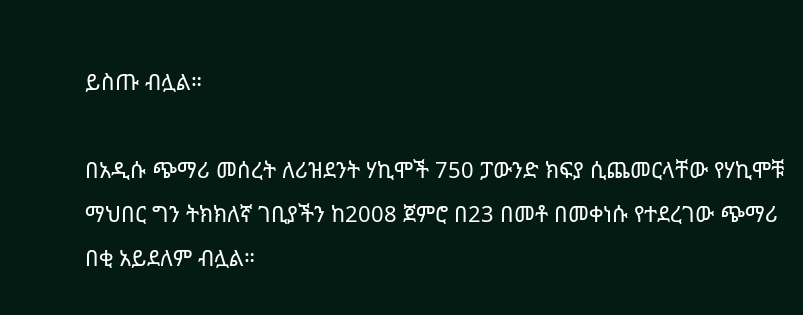ይስጡ ብሏል።

በአዲሱ ጭማሪ መሰረት ለሪዝደንት ሃኪሞች 750 ፓውንድ ክፍያ ሲጨመርላቸው የሃኪሞቹ ማህበር ግን ትክክለኛ ገቢያችን ከ2008 ጀምሮ በ23 በመቶ በመቀነሱ የተደረገው ጭማሪ በቂ አይደለም ብሏል።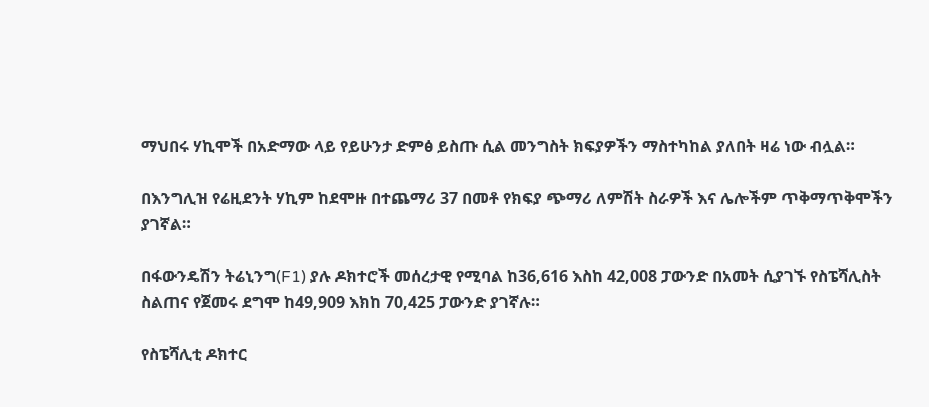ማህበሩ ሃኪሞች በአድማው ላይ የይሁንታ ድምፅ ይስጡ ሲል መንግስት ክፍያዎችን ማስተካከል ያለበት ዛሬ ነው ብሏል።

በእንግሊዝ የሬዚደንት ሃኪም ከደሞዙ በተጨማሪ 37 በመቶ የክፍያ ጭማሪ ለምሽት ስራዎች እና ሌሎችም ጥቅማጥቅሞችን ያገኛል።

በፋውንዴሽን ትሬኒንግ(F1) ያሉ ዶክተሮች መሰረታዊ የሚባል ከ36,616 እስከ 42,008 ፓውንድ በአመት ሲያገኙ የስፔሻሊስት ስልጠና የጀመሩ ደግሞ ከ49,909 እክከ 70,425 ፓውንድ ያገኛሉ።

የስፔሻሊቲ ዶክተር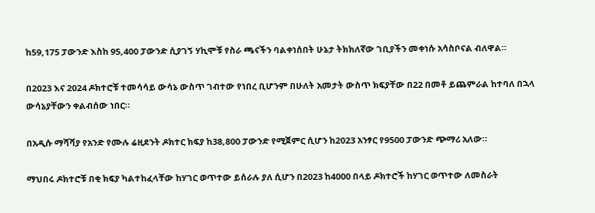ከ59,175 ፓውንድ እስከ 95,400 ፓውንድ ሲያገኝ ሃኪሞቹ የስራ ጫናችን ባልቀነሰበት ሁኔታ ትክክለኛው ገቢያችን መቀነሱ አሳስቦናል ብለዋል።

በ2023 እና 2024 ዶክተሮቹ ተመሳሳይ ውሳኔ ውስጥ ገብተው የነበረ ቢሆንም በሁለት አመታት ውስጥ ክፍያቸው በ22 በመቶ ይጨምራል ከተባለ በኋላ ውሳኔያቸውን ቀልብሰው ነበር።

በአዲሱ ማሻሻያ የአንድ የሙሉ ሬዚደንት ዶክተር ክፍያ ከ38,800 ፓውንድ የሚጀምር ሲሆን ከ2023 አንፃር የ9500 ፓውንድ ጭማሪ አለው።

ማህበሩ ዶክተሮቹ በቂ ክፍያ ካልተከፈላቸው ከሃገር ወጥተው ይሰራሉ ያለ ሲሆን በ2023 ከ4000 በላይ ዶክተሮች ከሃገር ወጥተው ለመስራት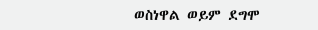ወስነዋል ወይም ደግሞ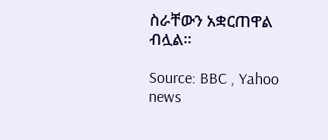ስራቸውን አቋርጠዋል ብሏል።

Source: BBC , Yahoo news